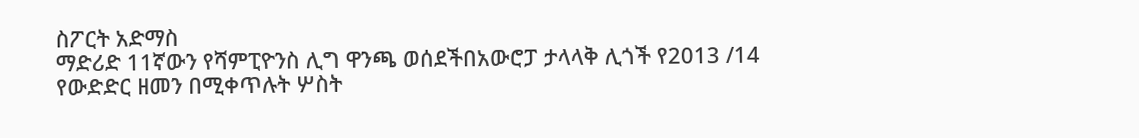ስፖርት አድማስ
ማድሪድ 11ኛውን የሻምፒዮንስ ሊግ ዋንጫ ወሰደችበአውሮፓ ታላላቅ ሊጎች የ2013 /14 የውድድር ዘመን በሚቀጥሉት ሦስት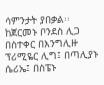ሳምንታት ያበቃል፡፡ ከጀርመኑ ቦንደስ ሊጋ በስተቀር በእንግሊዙ ፕሪሚዬር ሊግ፤ በጣሊያኑ ሴሪኤ፤ በስፔኑ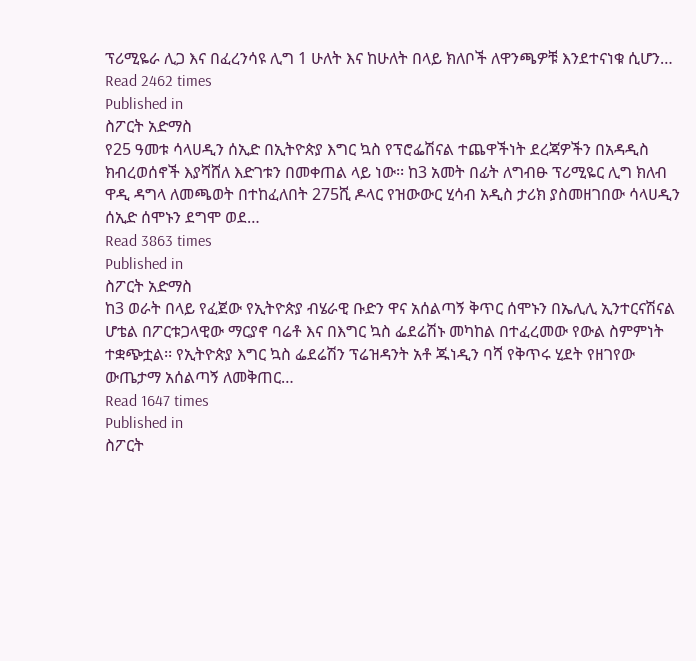ፕሪሚዬራ ሊጋ እና በፈረንሳዩ ሊግ 1 ሁለት እና ከሁለት በላይ ክለቦች ለዋንጫዎቹ እንደተናነቁ ሲሆን…
Read 2462 times
Published in
ስፖርት አድማስ
የ25 ዓመቱ ሳላሀዲን ሰኢድ በኢትዮጵያ እግር ኳስ የፕሮፌሽናል ተጨዋችነት ደረጃዎችን በአዳዲስ ክብረወሰኖች እያሻሸለ እድገቱን በመቀጠል ላይ ነው፡፡ ከ3 አመት በፊት ለግብፁ ፕሪሚዬር ሊግ ክለብ ዋዲ ዳግላ ለመጫወት በተከፈለበት 275ሺ ዶላር የዝውውር ሂሳብ አዲስ ታሪክ ያስመዘገበው ሳላሀዲን ሰኢድ ሰሞኑን ደግሞ ወደ…
Read 3863 times
Published in
ስፖርት አድማስ
ከ3 ወራት በላይ የፈጀው የኢትዮጵያ ብሄራዊ ቡድን ዋና አሰልጣኝ ቅጥር ሰሞኑን በኤሊሊ ኢንተርናሽናል ሆቴል በፖርቱጋላዊው ማርያኖ ባሬቶ እና በእግር ኳስ ፌደሬሽኑ መካከል በተፈረመው የውል ስምምነት ተቋጭቷል፡፡ የኢትዮጵያ እግር ኳስ ፌደሬሽን ፕሬዝዳንት አቶ ጁነዲን ባሻ የቅጥሩ ሂደት የዘገየው ውጤታማ አሰልጣኝ ለመቅጠር…
Read 1647 times
Published in
ስፖርት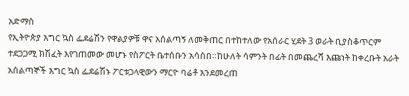አድማስ
የኢትዮጵያ እግር ኳስ ፌደሬሽን የዋልያዎቹ ዋና አሰልጣኝ ለመቅጠር በተከተለው የአሰራር ሂደት 3 ወራት ቢያስቆጥርም ተደጋጋሚ ክሽፈት እየገጠመው መሆኑ የስፖርት ቤተሰቡን አሳሰበ።ከሁለት ሳምንት በፊት በመጨረሻ እጩነት ከቀረቡት አራት አሰልጣኞች እግር ኳስ ፌደሬሽኑ ፖርቱጋላዊውን ማርዮ ባሬቶ እንደመረጠ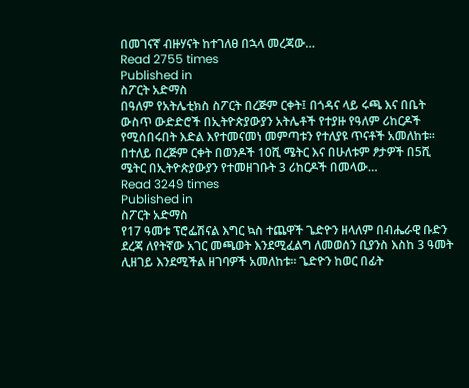በመገናኛ ብዙሃናት ከተገለፀ በኋላ መረጃው…
Read 2755 times
Published in
ስፖርት አድማስ
በዓለም የአትሌቲክስ ስፖርት በረጅም ርቀት፤ በጎዳና ላይ ሩጫ እና በቤት ውስጥ ውድድሮች በኢትዮጵያውያን አትሌቶች የተያዙ የዓለም ሪከርዶች የሚሰበሩበት እድል እየተመናመነ መምጣቱን የተለያዩ ጥናቶች አመለከቱ። በተለይ በረጅም ርቀት በወንዶች 10ሺ ሜትር እና በሁለቱም ፆታዎች በ5ሺ ሜትር በኢትዮጵያውያን የተመዘገቡት 3 ሪከርዶች በመላው…
Read 3249 times
Published in
ስፖርት አድማስ
የ17 ዓመቱ ፕሮፌሽናል እግር ኳስ ተጨዋች ጌድዮን ዘላለም በብሔራዊ ቡድን ደረጃ ለየትኛው አገር መጫወት እንደሚፈልግ ለመወሰን ቢያንስ እስከ 3 ዓመት ሊዘገይ እንደሚችል ዘገባዎች አመለከቱ፡፡ ጌድዮን ከወር በፊት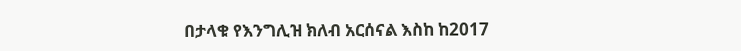በታላቁ የእንግሊዝ ክለብ አርሰናል እስከ ከ2017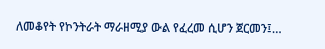ለመቆየት የኮንትራት ማራዘሚያ ውል የፈረመ ሲሆን ጀርመን፤…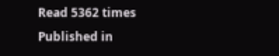Read 5362 times
Published in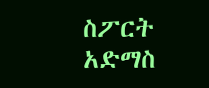ስፖርት አድማስ